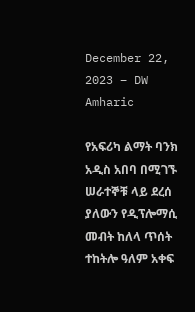December 22, 2023 – DW Amharic

የአፍሪካ ልማት ባንክ አዲስ አበባ በሚገኙ ሠራተኞቹ ላይ ደረሰ ያለውን የዲፕሎማሲ መብት ከለላ ጥሰት ተከትሎ ዓለም አቀፍ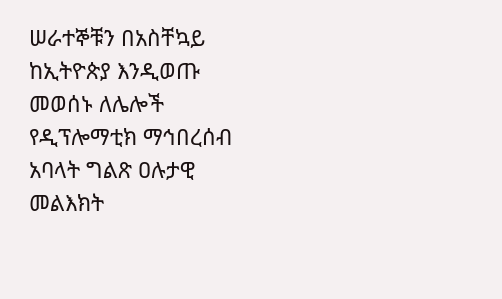ሠራተኞቹን በአስቸኳይ ከኢትዮጵያ እንዲወጡ መወሰኑ ለሌሎች የዲፕሎማቲክ ማኅበረሰብ አባላት ግልጽ ዐሉታዊ መልእክት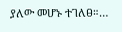ያለው መሆኑ ተገለፀ።…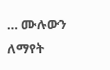… ሙሉውን ለማየት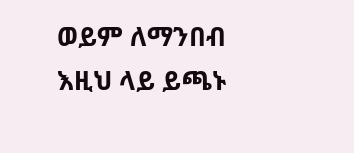ወይም ለማንበብ እዚህ ላይ ይጫኑ